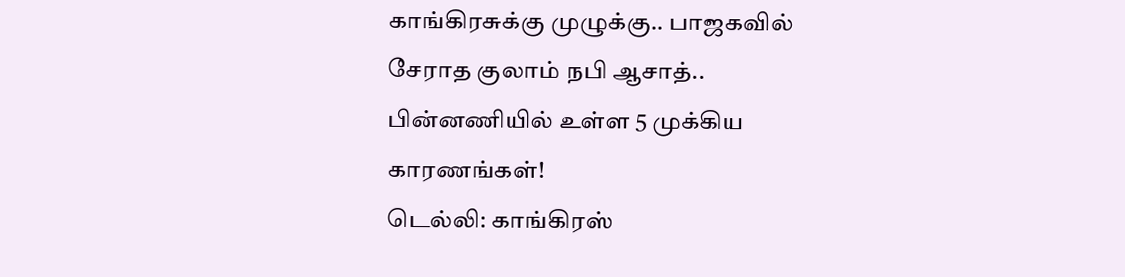காங்கிரசுக்கு முழுக்கு.. பாஜகவில் சேராத குலாம் நபி ஆசாத்.. பின்னணியில் உள்ள 5 முக்கிய காரணங்கள்!
டெல்லி: காங்கிரஸ்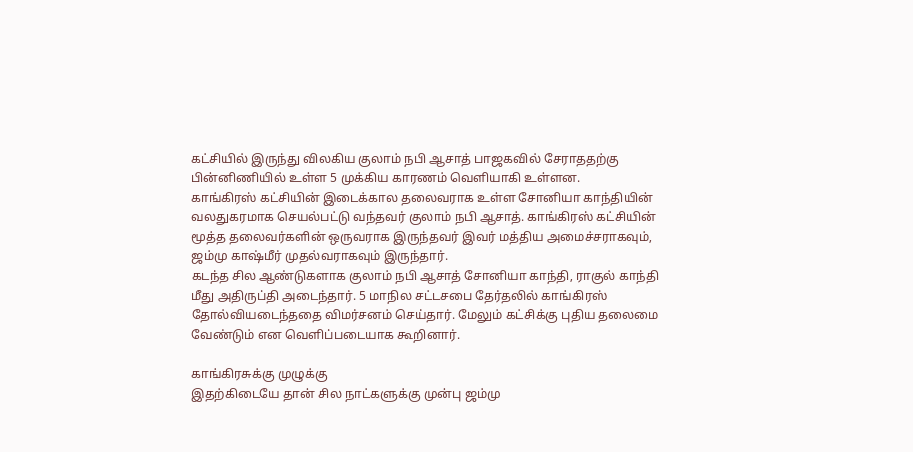கட்சியில் இருந்து விலகிய குலாம் நபி ஆசாத் பாஜகவில் சேராததற்கு பின்னிணியில் உள்ள 5 முக்கிய காரணம் வெளியாகி உள்ளன.
காங்கிரஸ் கட்சியின் இடைக்கால தலைவராக உள்ள சோனியா காந்தியின் வலதுகரமாக செயல்பட்டு வந்தவர் குலாம் நபி ஆசாத். காங்கிரஸ் கட்சியின் மூத்த தலைவர்களின் ஒருவராக இருந்தவர் இவர் மத்திய அமைச்சராகவும், ஜம்மு காஷ்மீர் முதல்வராகவும் இருந்தார்.
கடந்த சில ஆண்டுகளாக குலாம் நபி ஆசாத் சோனியா காந்தி, ராகுல் காந்தி மீது அதிருப்தி அடைந்தார். 5 மாநில சட்டசபை தேர்தலில் காங்கிரஸ் தோல்வியடைந்ததை விமர்சனம் செய்தார். மேலும் கட்சிக்கு புதிய தலைமை வேண்டும் என வெளிப்படையாக கூறினார்.

காங்கிரசுக்கு முழுக்கு
இதற்கிடையே தான் சில நாட்களுக்கு முன்பு ஜம்மு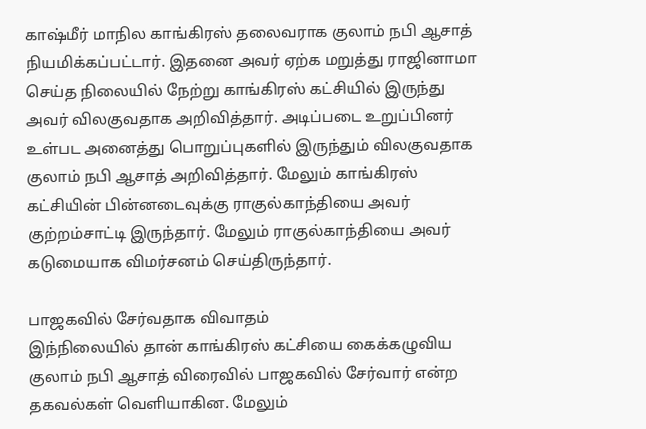காஷ்மீர் மாநில காங்கிரஸ் தலைவராக குலாம் நபி ஆசாத் நியமிக்கப்பட்டார். இதனை அவர் ஏற்க மறுத்து ராஜினாமா செய்த நிலையில் நேற்று காங்கிரஸ் கட்சியில் இருந்து அவர் விலகுவதாக அறிவித்தார். அடிப்படை உறுப்பினர் உள்பட அனைத்து பொறுப்புகளில் இருந்தும் விலகுவதாக குலாம் நபி ஆசாத் அறிவித்தார். மேலும் காங்கிரஸ் கட்சியின் பின்னடைவுக்கு ராகுல்காந்தியை அவர் குற்றம்சாட்டி இருந்தார். மேலும் ராகுல்காந்தியை அவர் கடுமையாக விமர்சனம் செய்திருந்தார்.

பாஜகவில் சேர்வதாக விவாதம்
இந்நிலையில் தான் காங்கிரஸ் கட்சியை கைக்கழுவிய குலாம் நபி ஆசாத் விரைவில் பாஜகவில் சேர்வார் என்ற தகவல்கள் வெளியாகின. மேலும்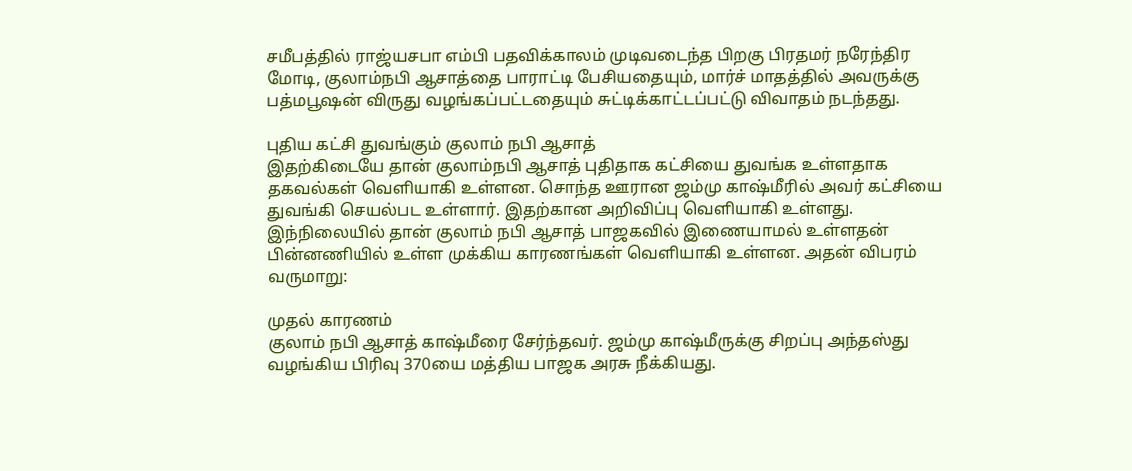சமீபத்தில் ராஜ்யசபா எம்பி பதவிக்காலம் முடிவடைந்த பிறகு பிரதமர் நரேந்திர மோடி, குலாம்நபி ஆசாத்தை பாராட்டி பேசியதையும், மார்ச் மாதத்தில் அவருக்கு பத்மபூஷன் விருது வழங்கப்பட்டதையும் சுட்டிக்காட்டப்பட்டு விவாதம் நடந்தது.

புதிய கட்சி துவங்கும் குலாம் நபி ஆசாத்
இதற்கிடையே தான் குலாம்நபி ஆசாத் புதிதாக கட்சியை துவங்க உள்ளதாக தகவல்கள் வெளியாகி உள்ளன. சொந்த ஊரான ஜம்மு காஷ்மீரில் அவர் கட்சியை துவங்கி செயல்பட உள்ளார். இதற்கான அறிவிப்பு வெளியாகி உள்ளது. இந்நிலையில் தான் குலாம் நபி ஆசாத் பாஜகவில் இணையாமல் உள்ளதன் பின்னணியில் உள்ள முக்கிய காரணங்கள் வெளியாகி உள்ளன. அதன் விபரம் வருமாறு:

முதல் காரணம்
குலாம் நபி ஆசாத் காஷ்மீரை சேர்ந்தவர். ஜம்மு காஷ்மீருக்கு சிறப்பு அந்தஸ்து வழங்கிய பிரிவு 370யை மத்திய பாஜக அரசு நீக்கியது.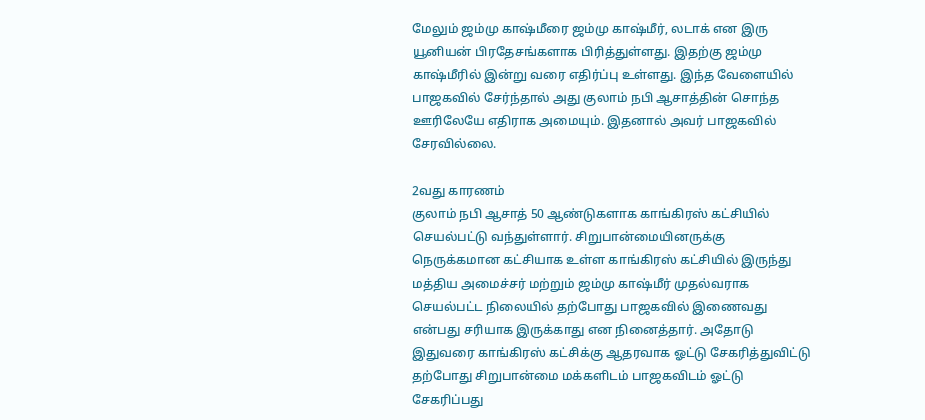மேலும் ஜம்மு காஷ்மீரை ஜம்மு காஷ்மீர், லடாக் என இரு யூனியன் பிரதேசங்களாக பிரித்துள்ளது. இதற்கு ஜம்மு காஷ்மீரில் இன்று வரை எதிர்ப்பு உள்ளது. இந்த வேளையில் பாஜகவில் சேர்ந்தால் அது குலாம் நபி ஆசாத்தின் சொந்த ஊரிலேயே எதிராக அமையும். இதனால் அவர் பாஜகவில் சேரவில்லை.

2வது காரணம்
குலாம் நபி ஆசாத் 50 ஆண்டுகளாக காங்கிரஸ் கட்சியில் செயல்பட்டு வந்துள்ளார். சிறுபான்மையினருக்கு நெருக்கமான கட்சியாக உள்ள காங்கிரஸ் கட்சியில் இருந்து மத்திய அமைச்சர் மற்றும் ஜம்மு காஷ்மீர் முதல்வராக செயல்பட்ட நிலையில் தற்போது பாஜகவில் இணைவது என்பது சரியாக இருக்காது என நினைத்தார். அதோடு இதுவரை காங்கிரஸ் கட்சிக்கு ஆதரவாக ஓட்டு சேகரித்துவிட்டு தற்போது சிறுபான்மை மக்களிடம் பாஜகவிடம் ஓட்டு சேகரிப்பது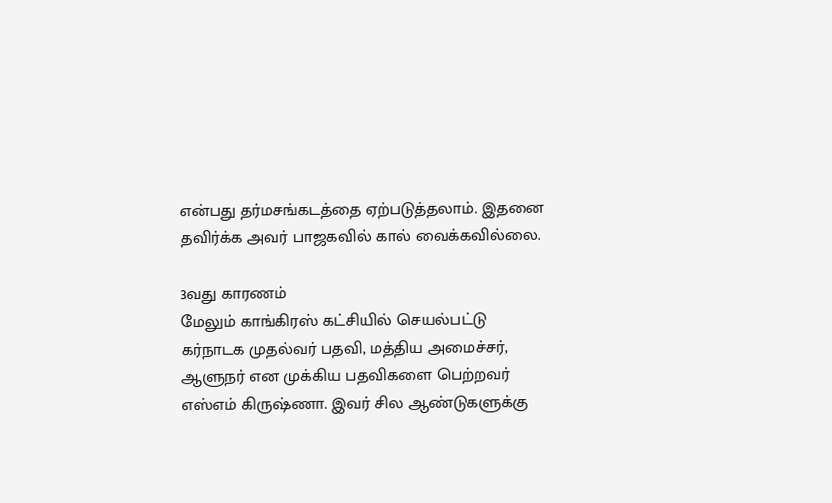என்பது தர்மசங்கடத்தை ஏற்படுத்தலாம். இதனை தவிர்க்க அவர் பாஜகவில் கால் வைக்கவில்லை.

3வது காரணம்
மேலும் காங்கிரஸ் கட்சியில் செயல்பட்டு கர்நாடக முதல்வர் பதவி, மத்திய அமைச்சர், ஆளுநர் என முக்கிய பதவிகளை பெற்றவர் எஸ்எம் கிருஷ்ணா. இவர் சில ஆண்டுகளுக்கு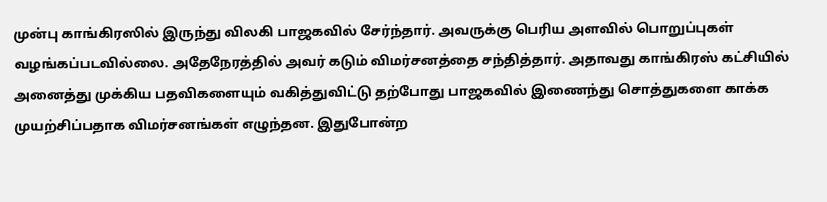முன்பு காங்கிரஸில் இருந்து விலகி பாஜகவில் சேர்ந்தார். அவருக்கு பெரிய அளவில் பொறுப்புகள் வழங்கப்படவில்லை. அதேநேரத்தில் அவர் கடும் விமர்சனத்தை சந்தித்தார். அதாவது காங்கிரஸ் கட்சியில் அனைத்து முக்கிய பதவிகளையும் வகித்துவிட்டு தற்போது பாஜகவில் இணைந்து சொத்துகளை காக்க முயற்சிப்பதாக விமர்சனங்கள் எழுந்தன. இதுபோன்ற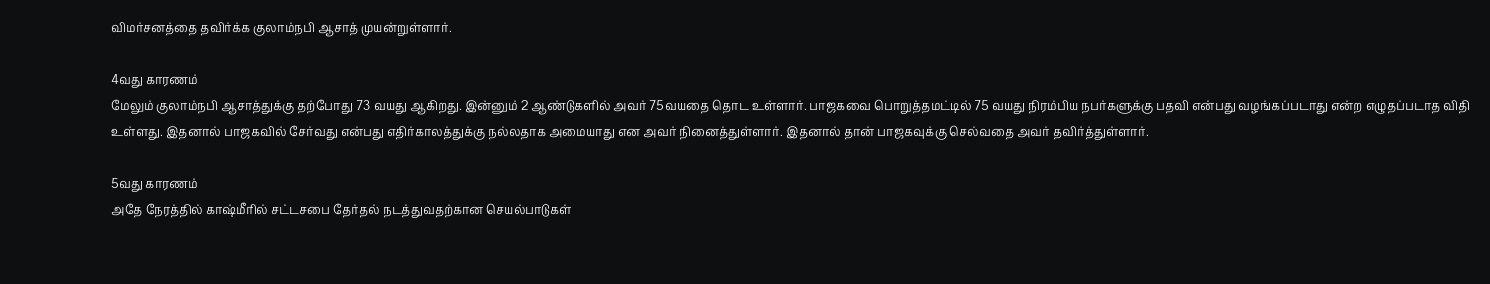விமர்சனத்தை தவிர்க்க குலாம்நபி ஆசாத் முயன்றுள்ளார்.

4வது காரணம்
மேலும் குலாம்நபி ஆசாத்துக்கு தற்போது 73 வயது ஆகிறது. இன்னும் 2 ஆண்டுகளில் அவர் 75வயதை தொட உள்ளார். பாஜகவை பொறுத்தமட்டில் 75 வயது நிரம்பிய நபர்களுக்கு பதவி என்பது வழங்கப்படாது என்ற எழுதப்படாத விதி உள்ளது. இதனால் பாஜகவில் சேர்வது என்பது எதிர்காலத்துக்கு நல்லதாக அமையாது என அவர் நினைத்துள்ளார். இதனால் தான் பாஜகவுக்கு செல்வதை அவர் தவிர்த்துள்ளார்.

5வது காரணம்
அதே நேரத்தில் காஷ்மீரில் சட்டசபை தேர்தல் நடத்துவதற்கான செயல்பாடுகள்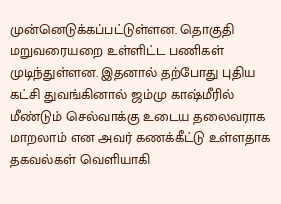முன்னெடுக்கப்பட்டுள்ளன. தொகுதி மறுவரையறை உள்ளிட்ட பணிகள் முடிந்துள்ளன. இதனால் தற்போது புதிய கட்சி துவங்கினால் ஜம்மு காஷ்மீரில் மீண்டும் செல்வாக்கு உடைய தலைவராக மாறலாம் என அவர் கணக்கீட்டு உள்ளதாக தகவல்கள் வெளியாகி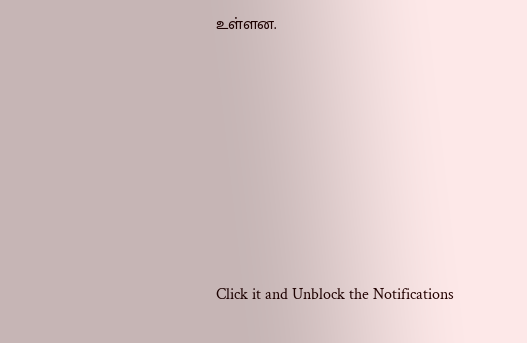உள்ளன.












Click it and Unblock the Notifications